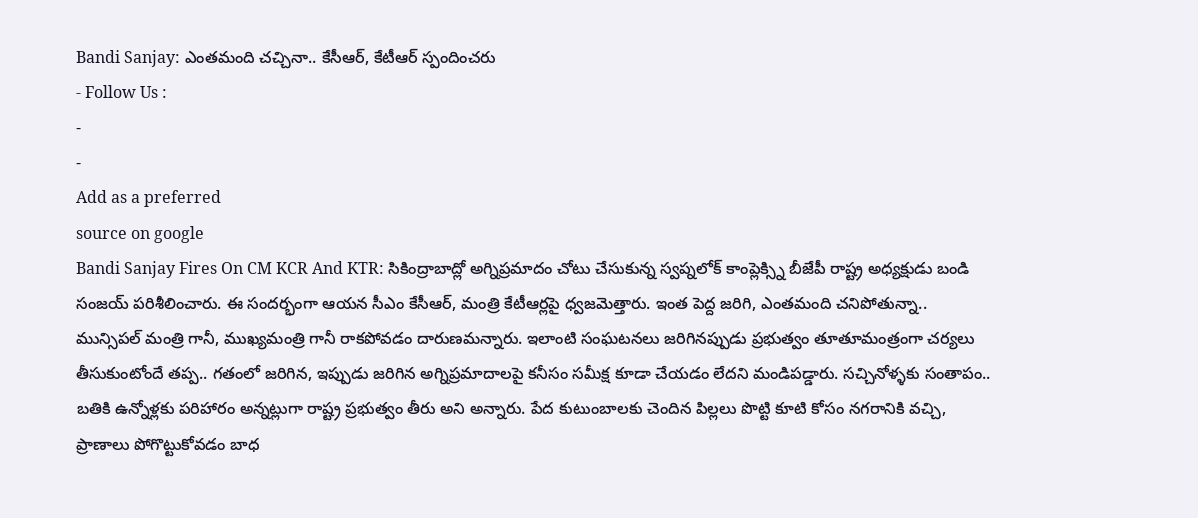Bandi Sanjay: ఎంతమంది చచ్చినా.. కేసీఆర్, కేటీఆర్ స్పందించరు
- Follow Us :
-
-
Add as a preferred
source on google
Bandi Sanjay Fires On CM KCR And KTR: సికింద్రాబాద్లో అగ్నిప్రమాదం చోటు చేసుకున్న స్వప్నలోక్ కాంప్లెక్స్ని బీజేపీ రాష్ట్ర అధ్యక్షుడు బండి సంజయ్ పరిశీలించారు. ఈ సందర్భంగా ఆయన సీఎం కేసీఆర్, మంత్రి కేటీఆర్లపై ధ్వజమెత్తారు. ఇంత పెద్ద జరిగి, ఎంతమంది చనిపోతున్నా.. మున్సిపల్ మంత్రి గానీ, ముఖ్యమంత్రి గానీ రాకపోవడం దారుణమన్నారు. ఇలాంటి సంఘటనలు జరిగినప్పుడు ప్రభుత్వం తూతూమంత్రంగా చర్యలు తీసుకుంటోందే తప్ప.. గతంలో జరిగిన, ఇప్పుడు జరిగిన అగ్నిప్రమాదాలపై కనీసం సమీక్ష కూడా చేయడం లేదని మండిపడ్డారు. సచ్చినోళ్ళకు సంతాపం.. బతికి ఉన్నోళ్లకు పరిహారం అన్నట్లుగా రాష్ట్ర ప్రభుత్వం తీరు అని అన్నారు. పేద కుటుంబాలకు చెందిన పిల్లలు పొట్టి కూటి కోసం నగరానికి వచ్చి, ప్రాణాలు పోగొట్టుకోవడం బాధ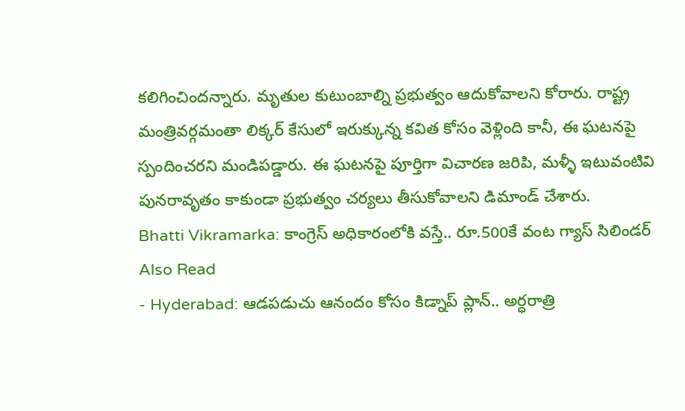కలిగించిందన్నారు. మృతుల కుటుంబాల్ని ప్రభుత్వం ఆదుకోవాలని కోరారు. రాష్ట్ర మంత్రివర్గమంతా లిక్కర్ కేసులో ఇరుక్కున్న కవిత కోసం వెళ్లింది కానీ, ఈ ఘటనపై స్పందించరని మండిపడ్డారు. ఈ ఘటనపై పూర్తిగా విచారణ జరిపి, మళ్ళీ ఇటువంటివి పునరావృతం కాకుండా ప్రభుత్వం చర్యలు తీసుకోవాలని డిమాండ్ చేశారు.
Bhatti Vikramarka: కాంగ్రెస్ అధికారంలోకి వస్తే.. రూ.500కే వంట గ్యాస్ సిలిండర్
Also Read
- Hyderabad: ఆడపడుచు ఆనందం కోసం కిడ్నాప్ ప్లాన్.. అర్ధరాత్రి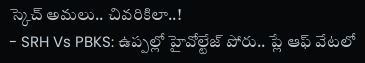స్కెచ్ అమలు.. చివరికిలా..!
- SRH Vs PBKS: ఉప్పల్లో హైవోల్టేజ్ పోరు.. ప్లే ఆఫ్ వేటలో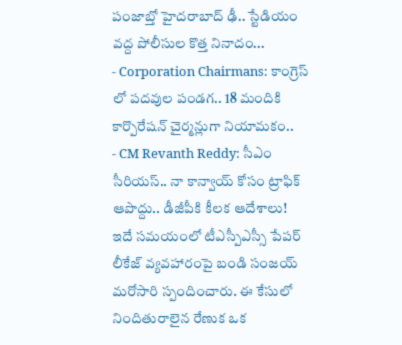పంజాబ్తో హైదరాబాద్ ఢీ.. స్టేడియం వద్ద పోలీసుల కొత్త నినాదం...
- Corporation Chairmans: కాంగ్రెస్ లో పదవుల పండగ.. 18 మందికి కార్పొరేషన్ చైర్మన్లుగా నియామకం..
- CM Revanth Reddy: సీఎం సీరియస్.. నా కాన్వాయ్ కోసం ట్రాఫిక్ ఆపొద్దు.. డీజీపీకి కీలక ఆదేశాలు!
ఇదే సమయంలో టీఎస్పీఎస్సీ పేపర్ లీకేజ్ వ్యవహారంపై బండి సంజయ్ మరోసారి స్పందించారు. ఈ కేసులో నిందితురాలైన రేణుక ఒక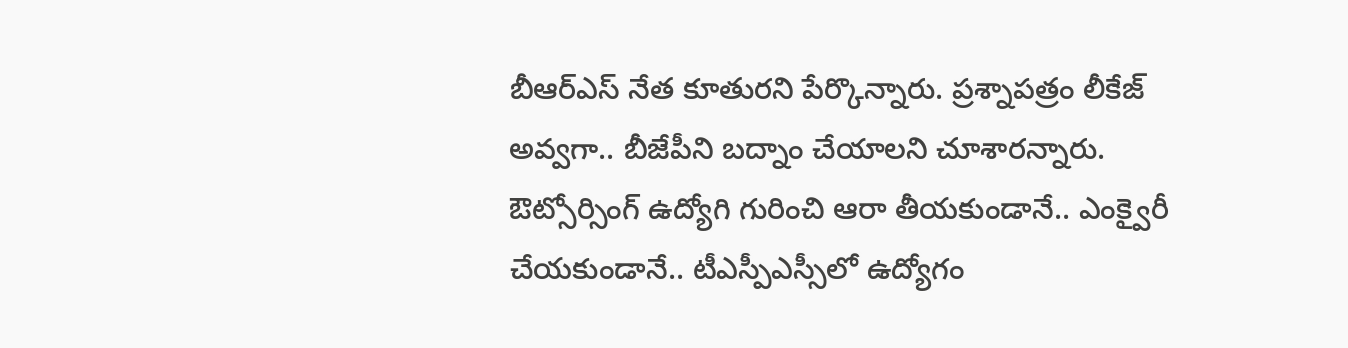బీఆర్ఎస్ నేత కూతురని పేర్కొన్నారు. ప్రశ్నాపత్రం లీకేజ్ అవ్వగా.. బీజేపీని బద్నాం చేయాలని చూశారన్నారు. ఔట్సోర్సింగ్ ఉద్యోగి గురించి ఆరా తీయకుండానే.. ఎంక్వైరీ చేయకుండానే.. టీఎస్పీఎస్సీలో ఉద్యోగం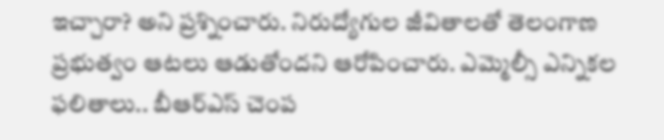ఇచ్చారా? అని ప్రశ్నించారు. నిరుద్యోగుల జీవితాలతో తెలంగాణ ప్రభుత్వం ఆటలు ఆడుతోందని ఆరోపించారు. ఎమ్మెల్సీ ఎన్నికల ఫలితాలు.. బీఆర్ఎస్ చెంప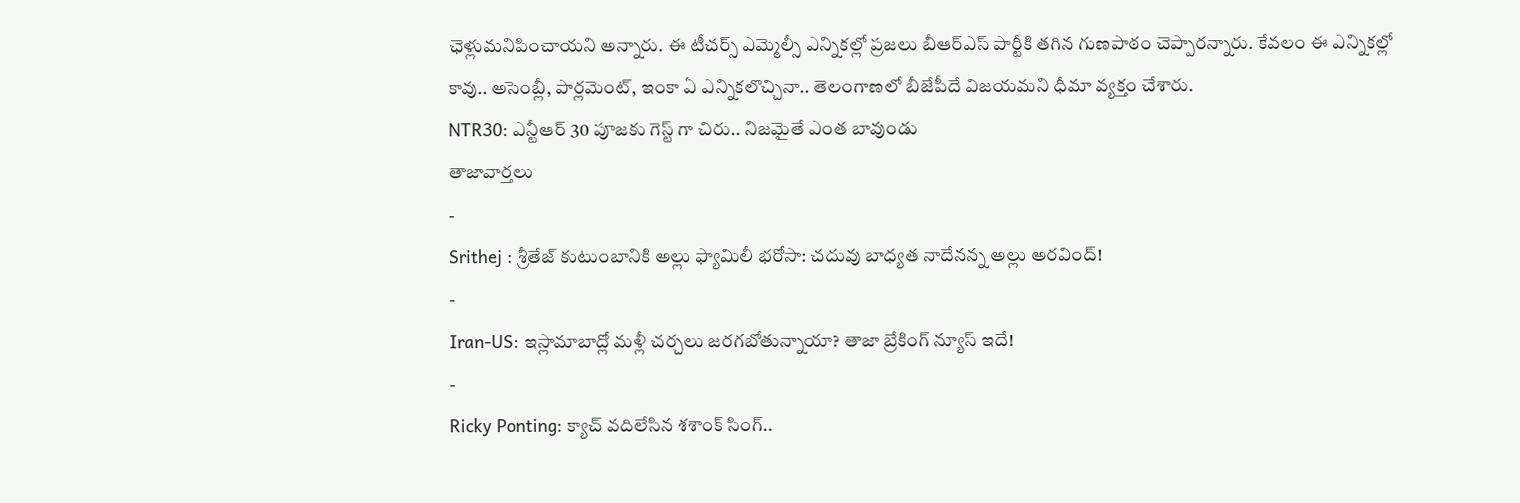ఛెళ్లుమనిపించాయని అన్నారు. ఈ టీచర్స్ ఎమ్మెల్సీ ఎన్నికల్లో ప్రజలు బీఆర్ఎస్ పార్టీకి తగిన గుణపాఠం చెప్పారన్నారు. కేవలం ఈ ఎన్నికల్లో కావు.. అసెంబ్లీ, పార్లమెంట్, ఇంకా ఏ ఎన్నికలొచ్చినా.. తెలంగాణలో బీజేపీదే విజయమని ధీమా వ్యక్తం చేశారు.
NTR30: ఎన్టీఆర్ 30 పూజకు గెస్ట్ గా చిరు.. నిజమైతే ఎంత బావుండు
తాజావార్తలు
-
Srithej : శ్రీతేజ్ కుటుంబానికి అల్లు ఫ్యామిలీ భరోసా: చదువు బాధ్యత నాదేనన్న అల్లు అరవింద్!
-
Iran-US: ఇస్లామాబాద్లో మళ్లీ చర్చలు జరగబోతున్నాయా? తాజా బ్రేకింగ్ న్యూస్ ఇదే!
-
Ricky Ponting: క్యాచ్ వదిలేసిన శశాంక్ సింగ్..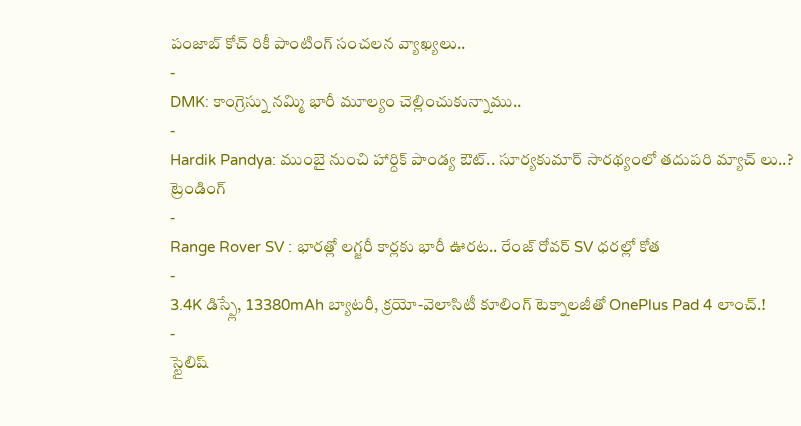పంజాబ్ కోచ్ రికీ పాంటింగ్ సంచలన వ్యాఖ్యలు..
-
DMK: కాంగ్రెస్ను నమ్మి భారీ మూల్యం చెల్లించుకున్నాము..
-
Hardik Pandya: ముంబై నుంచి హార్దిక్ పాండ్య ఔట్.. సూర్యకుమార్ సారథ్యంలో తదుపరి మ్యాచ్ లు..?
ట్రెండింగ్
-
Range Rover SV : భారత్లో లగ్జరీ కార్లకు భారీ ఊరట.. రేంజ్ రోవర్ SV ధరల్లో కోత
-
3.4K డిస్ప్లే, 13380mAh బ్యాటరీ, క్రయో-వెలాసిటీ కూలింగ్ టెక్నాలజీతో OnePlus Pad 4 లాంచ్.!
-
స్టైలిష్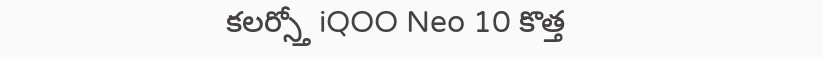కలర్స్తో iQOO Neo 10 కొత్త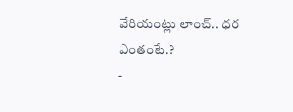వేరియంట్లు లాంచ్.. ధర ఎంతంటే.?
-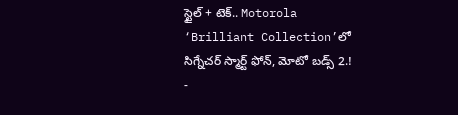స్టైల్ + టెక్.. Motorola ‘Brilliant Collection’లో సిగ్నేచర్ స్మార్ట్ ఫోన్, మోటో బడ్స్ 2.!
-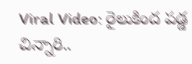Viral Video: రైలుకింద పడ్డ చిన్నారి..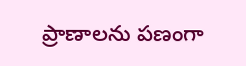ప్రాణాలను పణంగా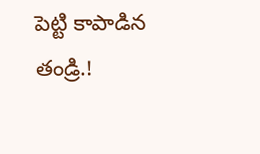పెట్టి కాపాడిన తండ్రి.!